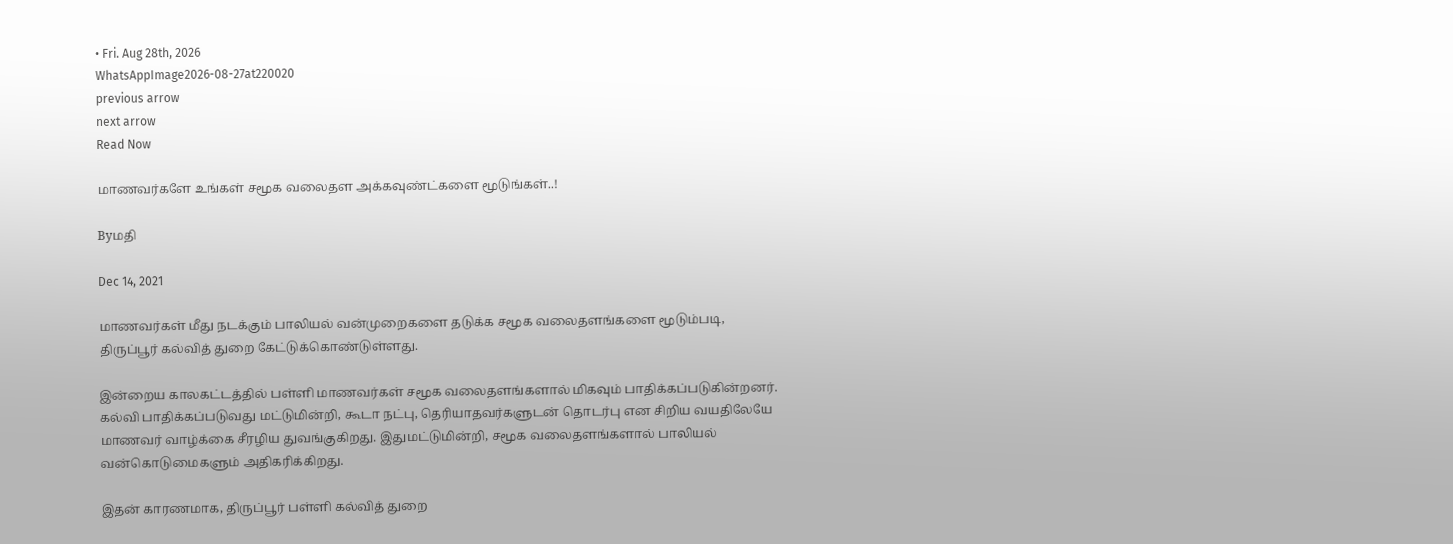• Fri. Aug 28th, 2026
WhatsAppImage2026-08-27at220020
previous arrow
next arrow
Read Now

மாணவர்களே உங்கள் சமூக வலைதள அக்கவுண்ட்களை மூடுங்கள்..!

Byமதி

Dec 14, 2021

மாணவர்கள் மீது நடக்கும் பாலியல் வன்முறைகளை தடுக்க சமூக வலைதளங்களை மூடும்படி, திருப்பூர் கல்வித் துறை கேட்டுக்கொண்டுள்ளது.

இன்றைய காலகட்டத்தில் பள்ளி மாணவர்கள் சமூக வலைதளங்களால் மிகவும் பாதிக்கப்படுகின்றனர். கல்வி பாதிக்கப்படுவது மட்டுமின்றி, கூடா நட்பு, தெரியாதவர்களுடன் தொடர்பு என சிறிய வயதிலேயே மாணவர் வாழ்க்கை சீரழிய துவங்குகிறது. இதுமட்டுமின்றி, சமூக வலைதளங்களால் பாலியல் வன்கொடுமைகளும் அதிகரிக்கிறது.

இதன் காரணமாக, திருப்பூர் பள்ளி கல்வித் துறை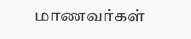மாணவர்கள்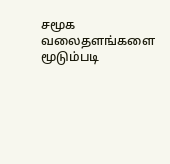சமூக வலைதளங்களை மூடும்படி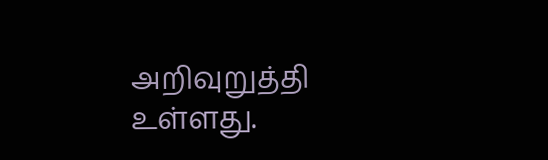அறிவுறுத்தி உள்ளது.